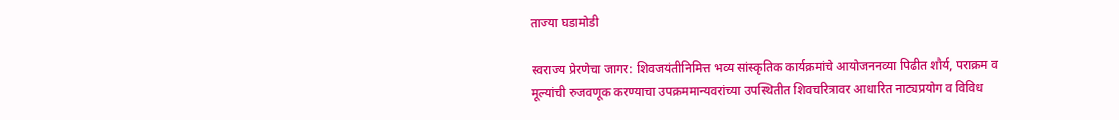ताज्या घडामोडी

स्वराज्य प्रेरणेचा जागर: शिवजयंतीनिमित्त भव्य सांस्कृतिक कार्यक्रमांचे आयोजननव्या पिढीत शौर्य, पराक्रम व मूल्यांची रुजवणूक करण्याचा उपक्रममान्यवरांच्या उपस्थितीत शिवचरित्रावर आधारित नाट्यप्रयोग व विविध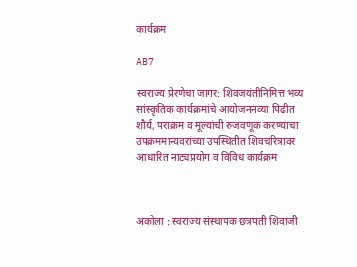कार्यक्रम

AB7

स्वराज्य प्रेरणेचा जागर: शिवजयंतीनिमित्त भव्य सांस्कृतिक कार्यक्रमांचे आयोजननव्या पिढीत शौर्य, पराक्रम व मूल्यांची रुजवणूक करण्याचा उपक्रममान्यवरांच्या उपस्थितीत शिवचरित्रावर आधारित नाट्यप्रयोग व विविध कार्यक्रम



अकोला : स्वराज्य संस्थापक छत्रपती शिवाजी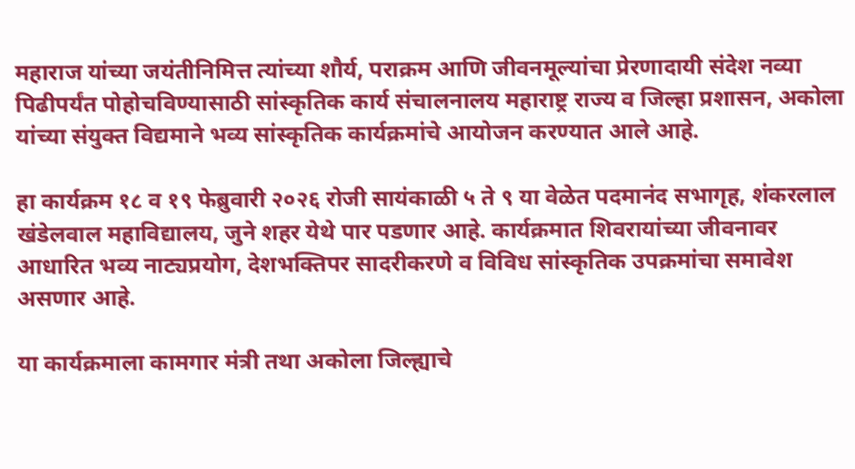महाराज यांच्या जयंतीनिमित्त त्यांच्या शौर्य, पराक्रम आणि जीवनमूल्यांचा प्रेरणादायी संदेश नव्या पिढीपर्यंत पोहोचविण्यासाठी सांस्कृतिक कार्य संचालनालय महाराष्ट्र राज्य व जिल्हा प्रशासन, अकोला यांच्या संयुक्त विद्यमाने भव्य सांस्कृतिक कार्यक्रमांचे आयोजन करण्यात आले आहे.

हा कार्यक्रम १८ व १९ फेब्रुवारी २०२६ रोजी सायंकाळी ५ ते ९ या वेळेत पदमानंद सभागृह, शंकरलाल खंडेलवाल महाविद्यालय, जुने शहर येथे पार पडणार आहे. कार्यक्रमात शिवरायांच्या जीवनावर आधारित भव्य नाट्यप्रयोग, देशभक्तिपर सादरीकरणे व विविध सांस्कृतिक उपक्रमांचा समावेश असणार आहे.

या कार्यक्रमाला कामगार मंत्री तथा अकोला जिल्ह्याचे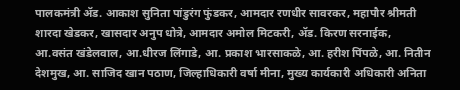पालकमंत्री ॲड. आकाश सुनिता पांडुरंग फुंडकर, आमदार रणधीर सावरकर, महापौर श्रीमती शारदा खेडकर, खासदार अनुप धोत्रे, आमदार अमोल मिटकरी, ॲड. किरण सरनाईक, आ.वसंत खंडेलवाल, आ.धीरज लिंगाडे, आ. प्रकाश भारसाकळे, आ. हरीश पिंपळे, आ. नितीन देशमुख, आ. साजिद खान पठाण, जिल्हाधिकारी वर्षा मीना, मुख्य कार्यकारी अधिकारी अनिता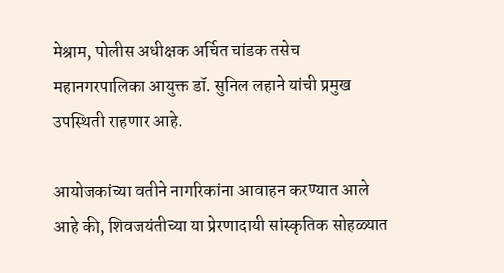मेश्राम, पोलीस अधीक्षक अर्चित चांडक तसेच महानगरपालिका आयुक्त डॉ. सुनिल लहाने यांची प्रमुख उपस्थिती राहणार आहे.

आयोजकांच्या वतीने नागरिकांना आवाहन करण्यात आले आहे की, शिवजयंतीच्या या प्रेरणादायी सांस्कृतिक सोहळ्यात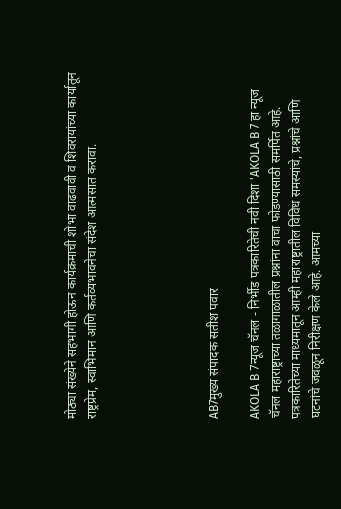मोठ्या संख्येने सहभागी होऊन कार्यक्रमाची शोभा वाढवावी व शिवरायांच्या कार्यातून राष्ट्रप्रेम, स्वाभिमान आणि कर्तव्यभावनेचा संदेश आत्मसात करावा.





AB7मुख्य संपादक सतीश पवार

AKOLA B 7न्यूज चॅनल - निर्भीड पत्रकारितेची नवी दिशा 'AKOLA B 7 हा न्यूज चॅनल महाराष्ट्राच्या तळागाळातील प्रश्नांना वाचा फोडण्यासाठी समर्पित आहे. पत्रकारितेच्या माध्यमातून आम्ही महाराष्ट्रातील विविध समस्यांचे, प्रश्नांचे आणि घटनांचे जवळून निरीक्षण केले आहे. आमच्या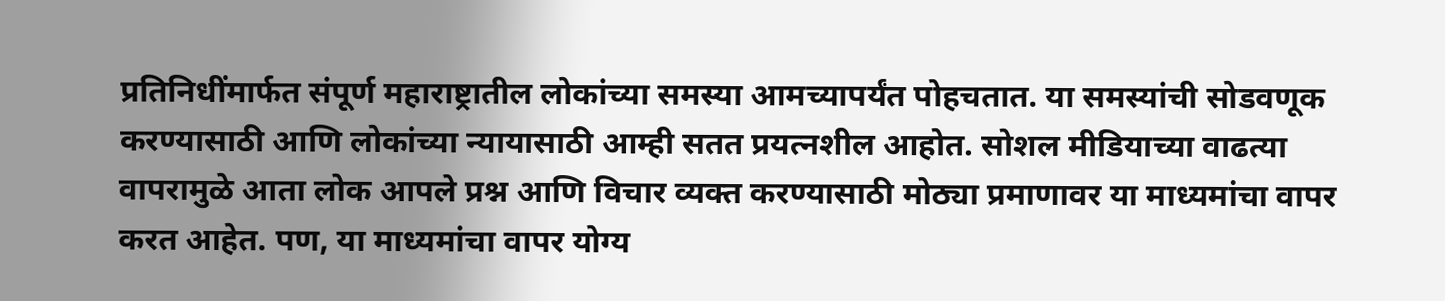प्रतिनिधींमार्फत संपूर्ण महाराष्ट्रातील लोकांच्या समस्या आमच्यापर्यंत पोहचतात. या समस्यांची सोडवणूक करण्यासाठी आणि लोकांच्या न्यायासाठी आम्ही सतत प्रयत्नशील आहोत. सोशल मीडियाच्या वाढत्या वापरामुळे आता लोक आपले प्रश्न आणि विचार व्यक्त करण्यासाठी मोठ्या प्रमाणावर या माध्यमांचा वापर करत आहेत. पण, या माध्यमांचा वापर योग्य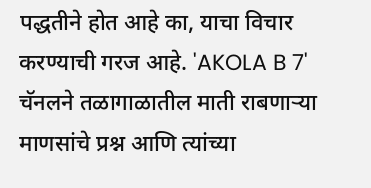पद्धतीने होत आहे का, याचा विचार करण्याची गरज आहे. 'AKOLA B 7' चॅनलने तळागाळातील माती राबणाऱ्या माणसांचे प्रश्न आणि त्यांच्या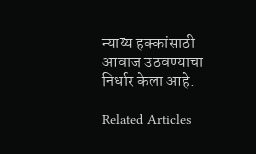न्याय्य हक्कांसाठी आवाज उठवण्याचा निर्धार केला आहे.

Related Articles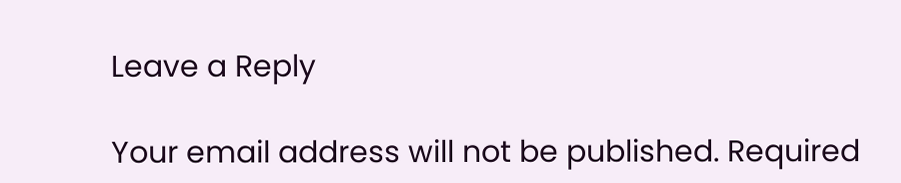Leave a Reply

Your email address will not be published. Required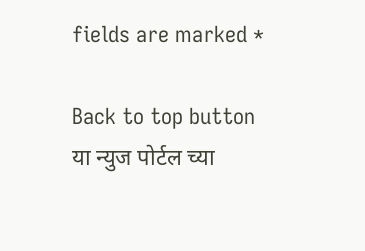fields are marked *

Back to top button
या न्युज पोर्टल च्या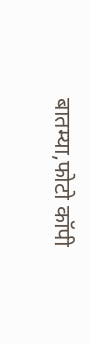बातम्या,फोटो कॉपी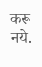करू नये.